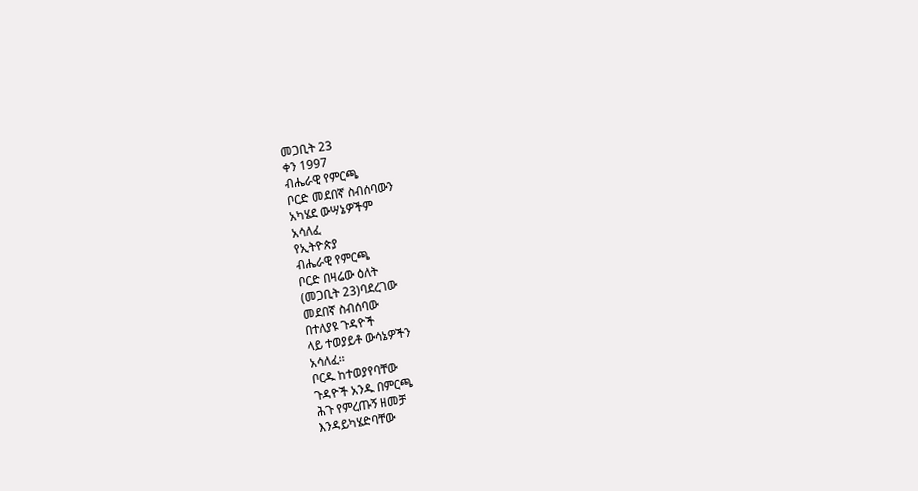መጋቢት 23
ቀን 1997
ብሔራዊ የምርጫ
ቦርድ መደበኛ ስብሰባውን
አካሄደ ውሣኔዎችም
አሳለፈ
የኢትዮጵያ
ብሔራዊ የምርጫ
ቦርድ በዛሬው ዕለት
(መጋቢት 23)ባደረገው
መደበኛ ስብሰባው
በተለያዩ ጉዳዮች
ላይ ተወያይቶ ውሳኔዎችን
አሳለፈ፡፡
ቦርዱ ከተወያየባቸው
ጉዳዮች አንዱ በምርጫ
ሕጉ የምረጡኝ ዘመቻ
እንዳይካሄድባቸው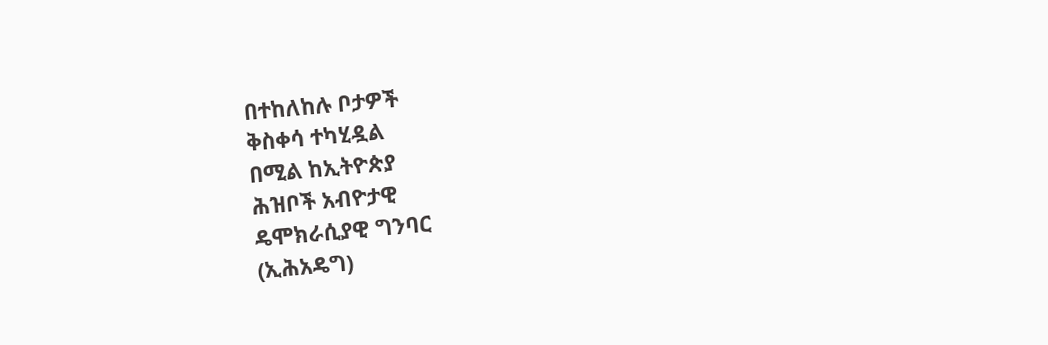በተከለከሉ ቦታዎች
ቅስቀሳ ተካሂዷል
በሚል ከኢትዮጵያ
ሕዝቦች አብዮታዊ
ዴሞክራሲያዊ ግንባር
(ኢሕአዴግ)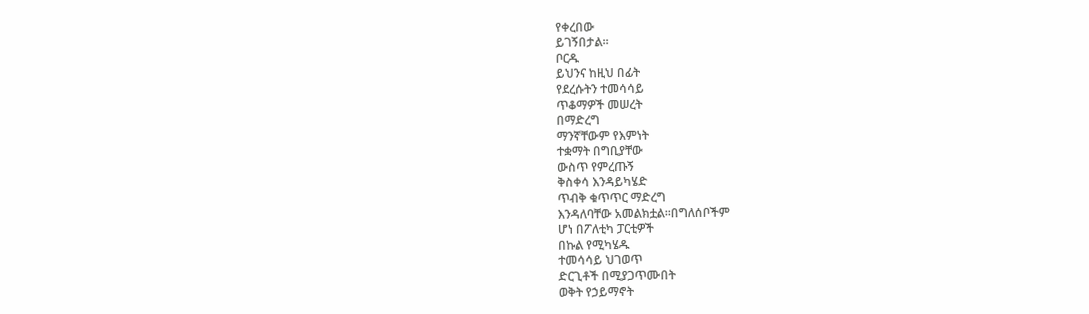የቀረበው
ይገኝበታል፡፡
ቦርዱ
ይህንና ከዚህ በፊት
የደረሱትን ተመሳሳይ
ጥቆማዎች መሠረት
በማድረግ
ማንኛቸውም የእምነት
ተቋማት በግቢያቸው
ውስጥ የምረጡኝ
ቅስቀሳ እንዳይካሄድ
ጥብቅ ቁጥጥር ማድረግ
እንዳለባቸው አመልክቷል፡፡በግለሰቦችም
ሆነ በፖለቲካ ፓርቲዎች
በኩል የሚካሄዱ
ተመሳሳይ ህገወጥ
ድርጊቶች በሚያጋጥሙበት
ወቅት የኃይማኖት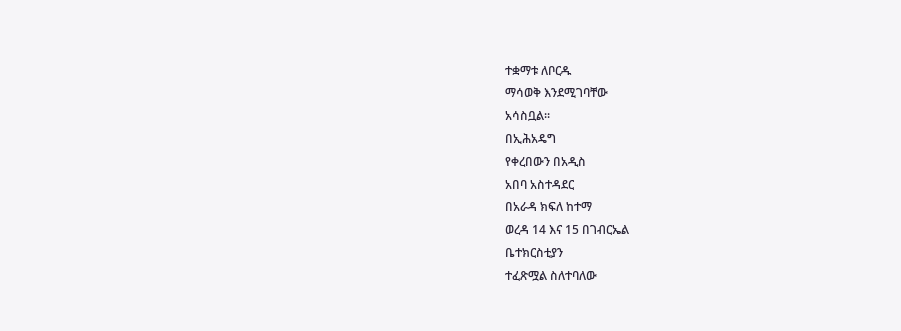ተቋማቱ ለቦርዱ
ማሳወቅ እንደሚገባቸው
አሳስቧል፡፡
በኢሕአዴግ
የቀረበውን በአዲስ
አበባ አስተዳደር
በአራዳ ክፍለ ከተማ
ወረዳ 14 እና 15 በገብርኤል
ቤተክርስቲያን
ተፈጽሟል ስለተባለው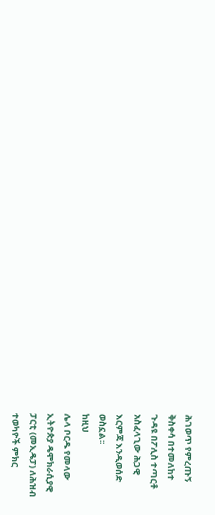ሕገወጥ የምረጡኝ
ቅስቀሳ በተመለከተ
ጉዳዩ በፖሊስ ተጣርቶ
አስፈላጊው ሕጋዊ
እርምጃ እንዲወሰድ
ወስኗል፡፡
ከዚህ
ሌላ ቦርዱ የመላው
ኢትዮጵያ ዴሞክራሲያዊ
ፓርቲ (መኢዴፓ) ለሕዝብ
ተወካዮች ምክር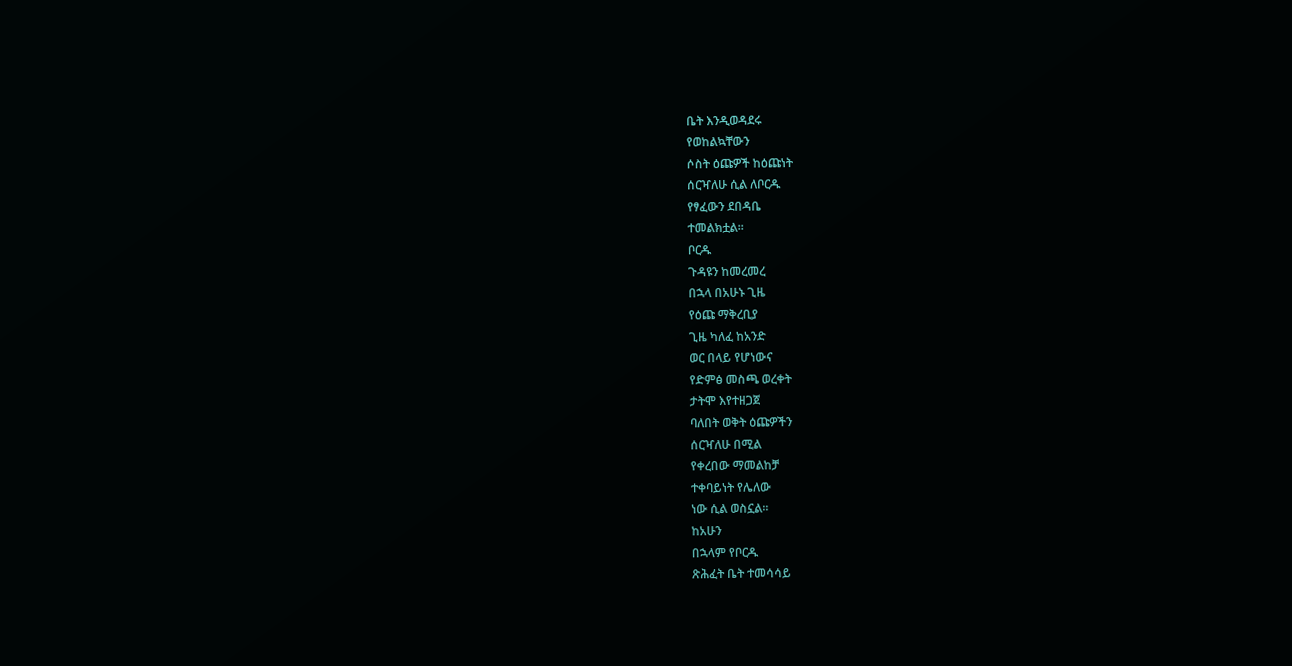ቤት እንዲወዳደሩ
የወከልኳቸውን
ሶስት ዕጩዎች ከዕጩነት
ሰርዣለሁ ሲል ለቦርዱ
የፃፈውን ደበዳቤ
ተመልክቷል፡፡
ቦርዱ
ጉዳዩን ከመረመረ
በኋላ በአሁኑ ጊዜ
የዕጩ ማቅረቢያ
ጊዜ ካለፈ ከአንድ
ወር በላይ የሆነውና
የድምፅ መስጫ ወረቀት
ታትሞ እየተዘጋጀ
ባለበት ወቅት ዕጩዎችን
ሰርዣለሁ በሚል
የቀረበው ማመልከቻ
ተቀባይነት የሌለው
ነው ሲል ወስኗል፡፡
ከአሁን
በኋላም የቦርዱ
ጽሕፈት ቤት ተመሳሳይ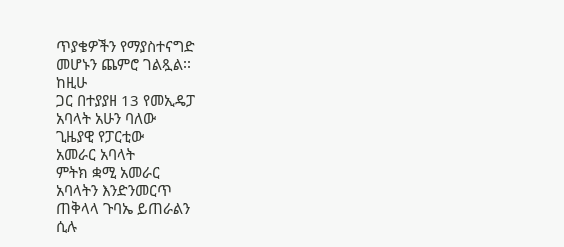ጥያቄዎችን የማያስተናግድ
መሆኑን ጨምሮ ገልጿል፡፡
ከዚሁ
ጋር በተያያዘ 13 የመኢዴፓ
አባላት አሁን ባለው
ጊዜያዊ የፓርቲው
አመራር አባላት
ምትክ ቋሚ አመራር
አባላትን እንድንመርጥ
ጠቅላላ ጉባኤ ይጠራልን
ሲሉ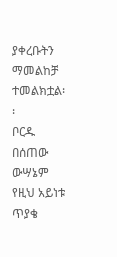ያቀረቡትን
ማመልከቻ ተመልክቷል፡፡
ቦርዱ
በሰጠው ውሣኔም
የዚህ አይነቱ ጥያቄ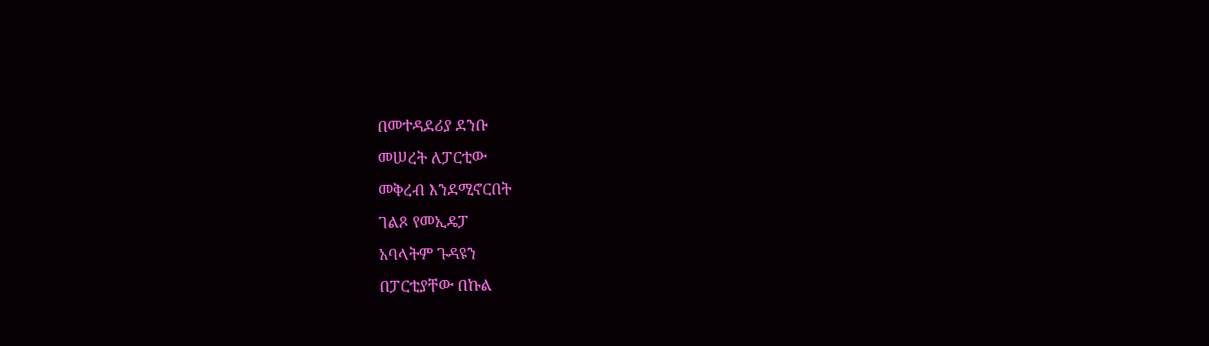በመተዳደሪያ ደንቡ
መሠረት ለፓርቲው
መቅረብ እንደሚኖርበት
ገልጾ የመኢዴፓ
አባላትም ጉዳዩን
በፓርቲያቸው በኩል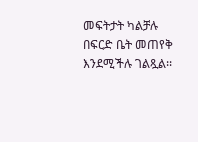መፍትታት ካልቻሉ
በፍርድ ቤት መጠየቅ
እንደሚችሉ ገልጿል፡፡